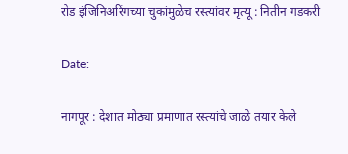रोड इंजिनिअरिंगच्या चुकांमुळेच रस्त्यांवर मृत्यू : नितीन गडकरी

Date:

नागपूर : देशात मोठ्या प्रमाणात रस्त्यांचे जाळे तयार केले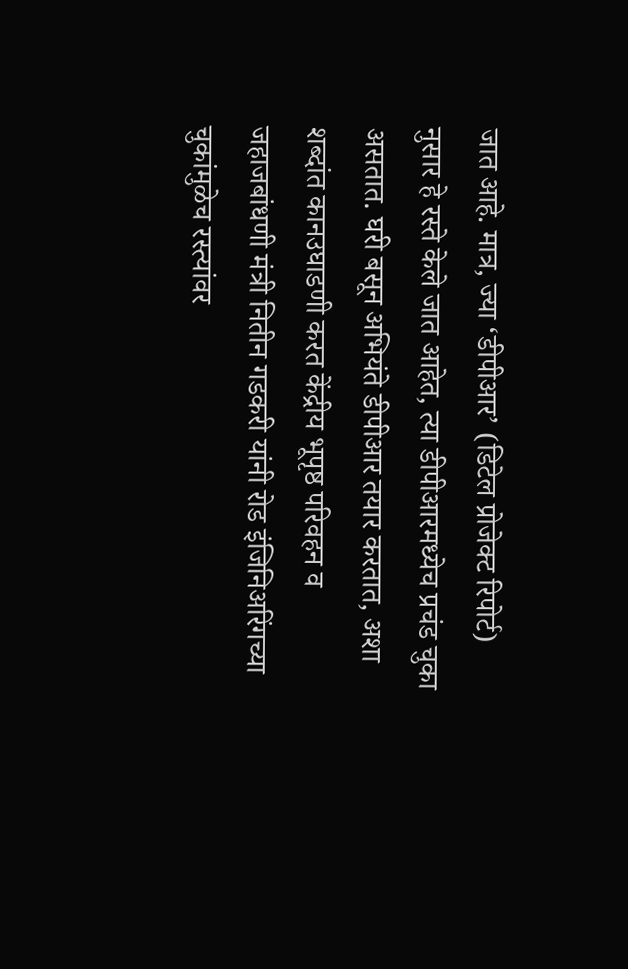जात आहे. मात्र, ज्या ‘डीपीआर’ (डिटेल प्रोजेक्ट रिपोर्ट) नुसार हे रस्ते केले जात आहेत, त्या डीपीआरमध्येच प्रचंड चुका असतात. घरी बसून अभियंते डीपीआर तयार करतात, अशा शब्दांत कानउघाडणी करत केंद्रीय भूपृष्ठ परिवहन व जहाजबांधणी मंत्री नितीन गडकरी यांनी रोड इंजिनिअरिंगच्या चुकांमुळेच रस्त्यांवर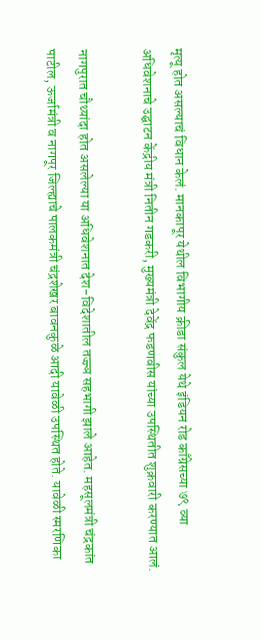मृत्यू होत असल्याचं विधान केलं. मानकापूर येथील विभागीय क्रीडा संकुल येथे इंडियन रोड काँग्रेसच्या ७९ व्या अधिवेशनाचे उद्घाटन केंद्रीय मंत्री नितीन गडकरी, मुख्यमंत्री देवेंद्र फडणवीस यांच्या उपस्थितीत शुक्रवारी करण्यात आलं.

नागपुरात चौथ्यांदा होत असलेल्या या अधिवेशनात देश-विदेशातील तज्ज्ञ सहभागी झाले आहेत. महसूलमंत्री चंद्रकांत पाटील, ऊर्जामंत्री व नागपूर जिल्ह्याचे पालकमंत्री चंद्रशेखर बावनकुळे आदी यावेळी उपस्थित होते. यावेळी स्मरणिका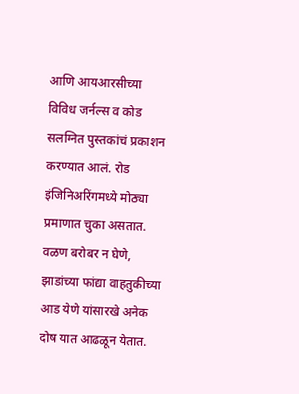आणि आयआरसीच्या विविध जर्नल्स व कोड सलग्नित पुस्तकांचं प्रकाशन करण्यात आलं. रोड इंजिनिअरिंगमध्ये मोठ्या प्रमाणात चुका असतात. वळण बरोबर न घेणे, झाडांच्या फांद्या वाहतुकीच्या आड येणे यांसारखे अनेक दोष यात आढळून येतात.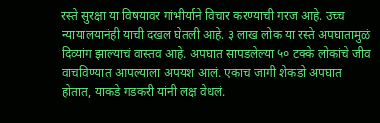रस्ते सुरक्षा या विषयावर गांभीर्याने विचार करण्याची गरज आहे. उच्च न्यायालयानंही याची दखल घेतली आहे. ३ लाख लोक या रस्ते अपघातामुळं दिव्यांग झाल्याचं वास्तव आहे. अपघात सापडलेल्या ५० टक्के लोकांचे जीव वाचविण्यात आपल्याला अपयश आलं. एकाच जागी शेकडो अपघात होतात, याकडे गडकरी यांनी लक्ष वेधलं.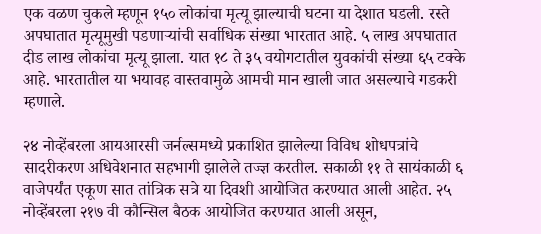एक वळण चुकले म्हणून १५० लोकांचा मृत्यू झाल्याची घटना या देशात घडली. रस्ते अपघातात मृत्यूमुखी पडणाऱ्यांची सर्वाधिक संख्या भारतात आहे. ५ लाख अपघातात दीड लाख लोकांचा मृत्यू झाला. यात १८ ते ३५ वयोगटातील युवकांची संख्या ६५ टक्के आहे. भारतातील या भयावह वास्तवामुळे आमची मान खाली जात असल्याचे गडकरी म्हणाले.

२४ नोव्हेंबरला आयआरसी जर्नल्समध्ये प्रकाशित झालेल्या विविध शोधपत्रांचे सादरीकरण अधिवेशनात सहभागी झालेले तज्ज्ञ करतील. सकाळी ११ ते सायंकाळी ६ वाजेपर्यंत एकूण सात तांत्रिक सत्रे या दिवशी आयोजित करण्यात आली आहेत. २५ नोव्हेंबरला २१७ वी कौन्सिल बैठक आयोजित करण्यात आली असून,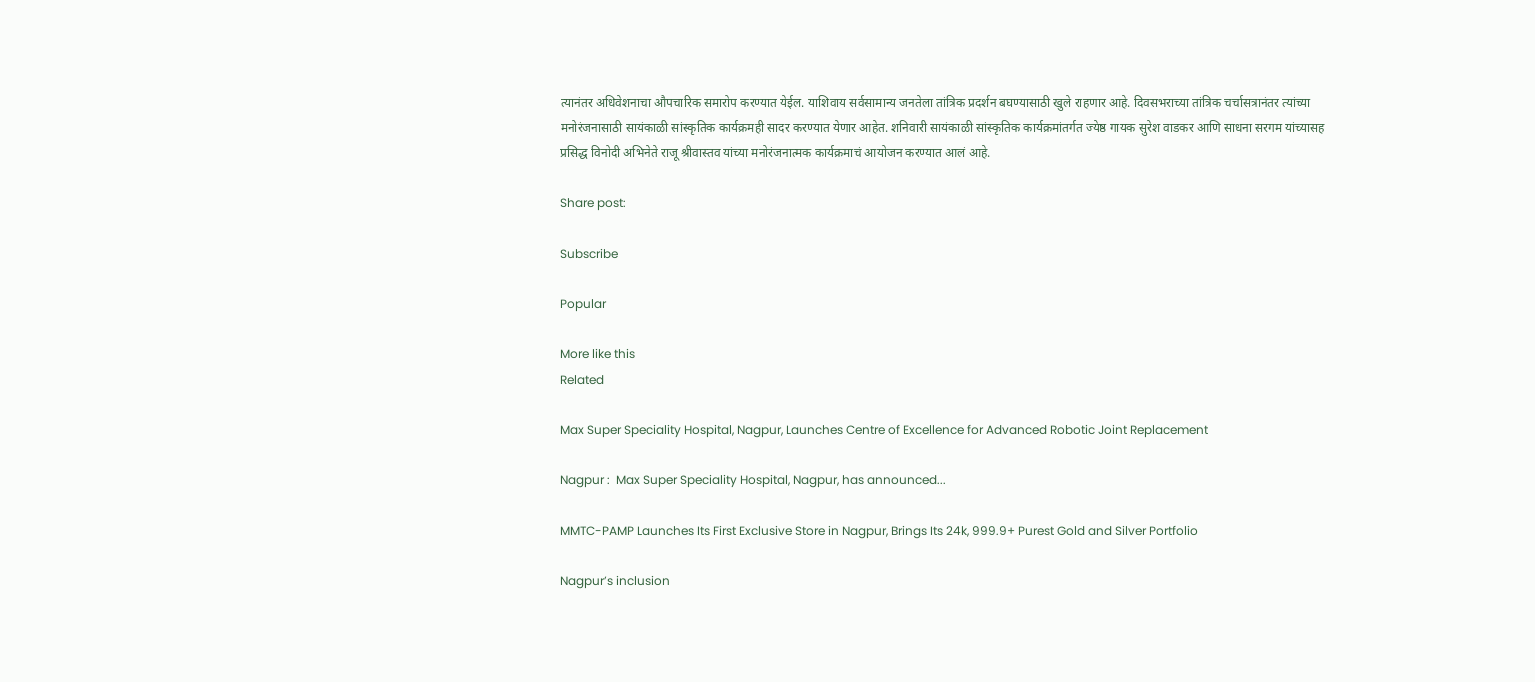त्यानंतर अधिवेशनाचा औपचारिक समारोप करण्यात येईल. याशिवाय सर्वसामान्य जनतेला तांत्रिक प्रदर्शन बघण्यासाठी खुले राहणार आहे. दिवसभराच्या तांत्रिक चर्चासत्रानंतर त्यांच्या मनोरंजनासाठी सायंकाळी सांस्कृतिक कार्यक्रमही सादर करण्यात येणार आहेत. शनिवारी सायंकाळी सांस्कृतिक कार्यक्रमांतर्गत ज्येष्ठ गायक सुरेश वाडकर आणि साधना सरगम यांच्यासह प्रसिद्ध विनोदी अभिनेते राजू श्रीवास्तव यांच्या मनोरंजनात्मक कार्यक्रमाचं आयोजन करण्यात आलं आहे.

Share post:

Subscribe

Popular

More like this
Related

Max Super Speciality Hospital, Nagpur, Launches Centre of Excellence for Advanced Robotic Joint Replacement

Nagpur :  Max Super Speciality Hospital, Nagpur, has announced...

MMTC-PAMP Launches Its First Exclusive Store in Nagpur, Brings Its 24k, 999.9+ Purest Gold and Silver Portfolio

Nagpur’s inclusion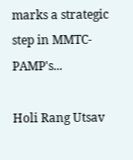marks a strategic step in MMTC-PAMP's...

Holi Rang Utsav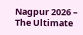Nagpur 2026 – The Ultimate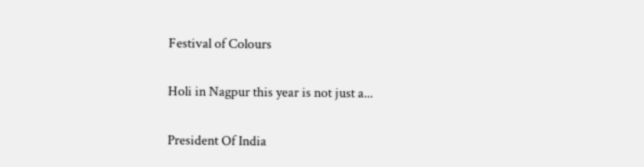Festival of Colours

Holi in Nagpur this year is not just a...

President Of India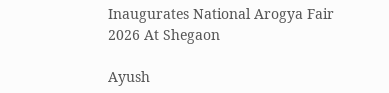Inaugurates National Arogya Fair 2026 At Shegaon

Ayush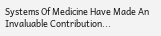Systems Of Medicine Have Made An Invaluable Contribution...